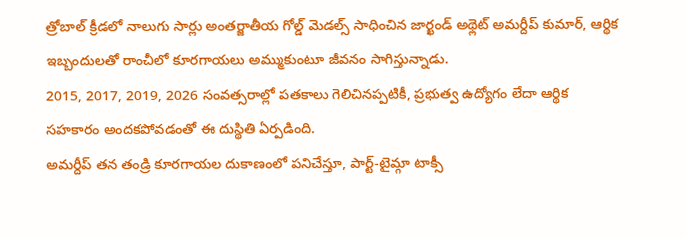త్రోబాల్ క్రీడలో నాలుగు సార్లు అంతర్జాతీయ గోల్డ్ మెడల్స్ సాధించిన జార్ఖండ్ అథ్లెట్ అమర్దీప్ కుమార్, ఆర్థిక ఇబ్బందులతో రాంచీలో కూరగాయలు అమ్ముకుంటూ జీవనం సాగిస్తున్నాడు.
2015, 2017, 2019, 2026 సంవత్సరాల్లో పతకాలు గెలిచినప్పటికీ, ప్రభుత్వ ఉద్యోగం లేదా ఆర్థిక సహకారం అందకపోవడంతో ఈ దుస్థితి ఏర్పడింది.
అమర్దీప్ తన తండ్రి కూరగాయల దుకాణంలో పనిచేస్తూ, పార్ట్-టైమ్గా టాక్సీ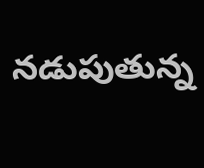నడుపుతున్న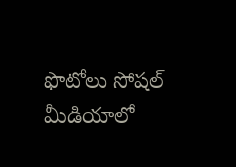ఫొటోలు సోషల్ మీడియాలో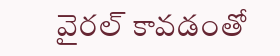వైరల్ కావడంతో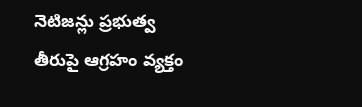నెటిజన్లు ప్రభుత్వ తీరుపై ఆగ్రహం వ్యక్తం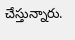చేస్తున్నారు.